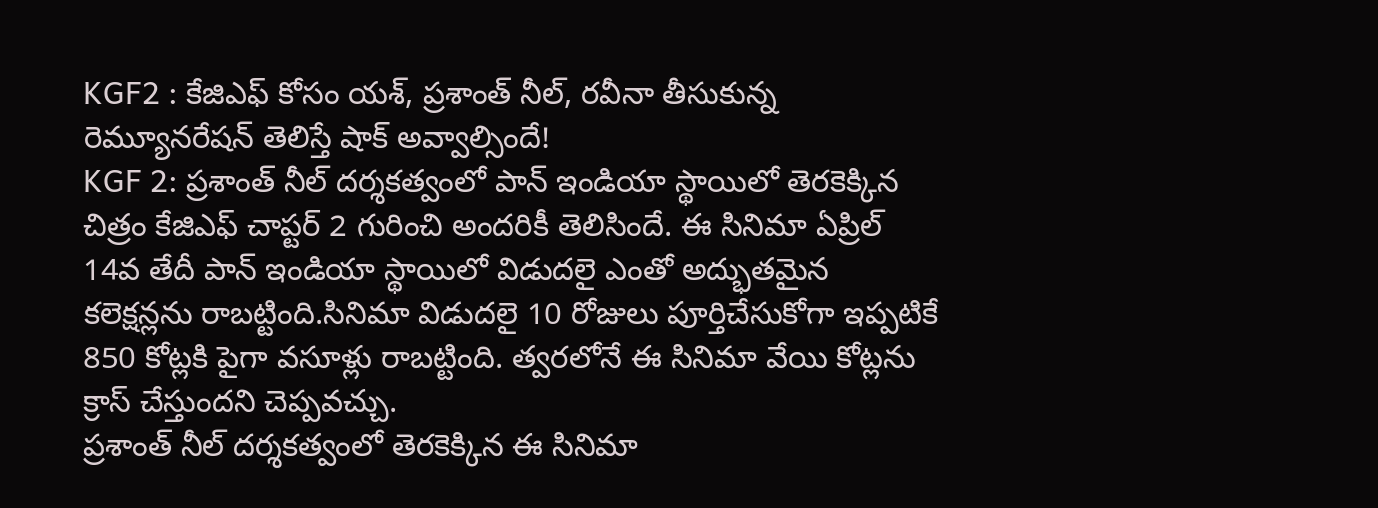KGF2 : కేజిఎఫ్ కోసం యశ్, ప్రశాంత్ నీల్, రవీనా తీసుకున్న రెమ్యూనరేషన్ తెలిస్తే షాక్ అవ్వాల్సిందే!
KGF 2: ప్రశాంత్ నీల్ దర్శకత్వంలో పాన్ ఇండియా స్థాయిలో తెరకెక్కిన చిత్రం కేజిఎఫ్ చాప్టర్ 2 గురించి అందరికీ తెలిసిందే. ఈ సినిమా ఏప్రిల్ 14వ తేదీ పాన్ ఇండియా స్థాయిలో విడుదలై ఎంతో అద్భుతమైన కలెక్షన్లను రాబట్టింది.సినిమా విడుదలై 10 రోజులు పూర్తిచేసుకోగా ఇప్పటికే 850 కోట్లకి పైగా వసూళ్లు రాబట్టింది. త్వరలోనే ఈ సినిమా వేయి కోట్లను క్రాస్ చేస్తుందని చెప్పవచ్చు.
ప్రశాంత్ నీల్ దర్శకత్వంలో తెరకెక్కిన ఈ సినిమా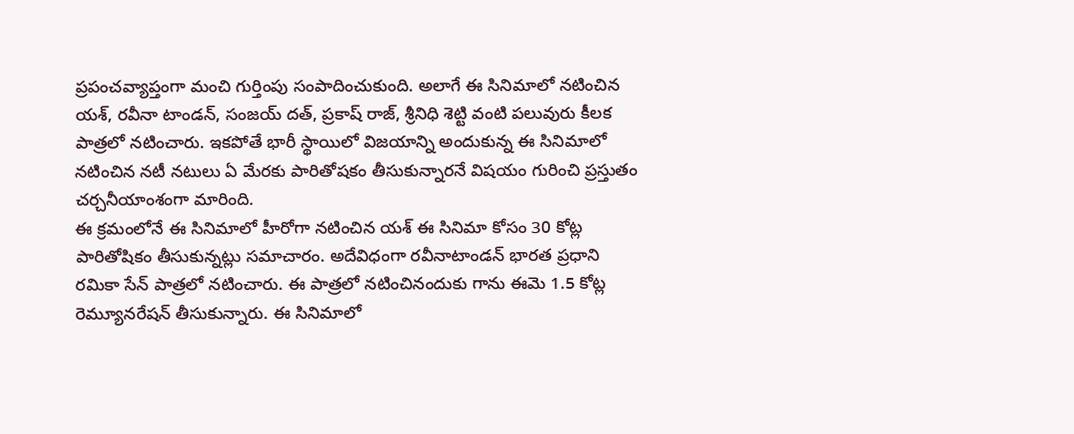ప్రపంచవ్యాప్తంగా మంచి గుర్తింపు సంపాదించుకుంది. అలాగే ఈ సినిమాలో నటించిన యశ్, రవీనా టాండన్, సంజయ్ దత్, ప్రకాష్ రాజ్, శ్రీనిధి శెట్టి వంటి పలువురు కీలక పాత్రలో నటించారు. ఇకపోతే భారీ స్థాయిలో విజయాన్ని అందుకున్న ఈ సినిమాలో నటించిన నటీ నటులు ఏ మేరకు పారితోషకం తీసుకున్నారనే విషయం గురించి ప్రస్తుతం చర్చనీయాంశంగా మారింది.
ఈ క్రమంలోనే ఈ సినిమాలో హీరోగా నటించిన యశ్ ఈ సినిమా కోసం 30 కోట్ల పారితోషికం తీసుకున్నట్లు సమాచారం. అదేవిధంగా రవీనాటాండన్ భారత ప్రధాని రమికా సేన్ పాత్రలో నటించారు. ఈ పాత్రలో నటించినందుకు గాను ఈమె 1.5 కోట్ల రెమ్యూనరేషన్ తీసుకున్నారు. ఈ సినిమాలో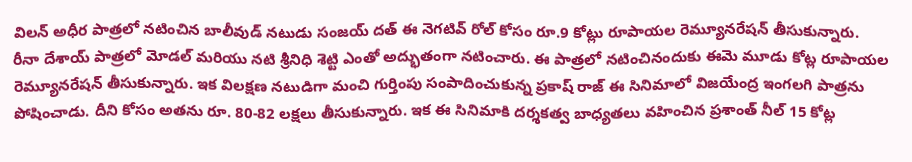విలన్ అధీర పాత్రలో నటించిన బాలీవుడ్ నటుడు సంజయ్ దత్ ఈ నెగటివ్ రోల్ కోసం రూ.9 కోట్లు రూపాయల రెమ్యూనరేషన్ తీసుకున్నారు.
రీనా దేశాయ్ పాత్రలో మోడల్ మరియు నటి శ్రీనిధి శెట్టి ఎంతో అద్భుతంగా నటించారు. ఈ పాత్రలో నటించినందుకు ఈమె మూడు కోట్ల రూపాయల రెమ్యూనరేషన్ తీసుకున్నారు. ఇక విలక్షణ నటుడిగా మంచి గుర్తింపు సంపాదించుకున్న ప్రకాష్ రాజ్ ఈ సినిమాలో విజయేంద్ర ఇంగలగి పాత్రను పోషించాడు. దీని కోసం అతను రూ. 80-82 లక్షలు తీసుకున్నారు. ఇక ఈ సినిమాకి దర్శకత్వ బాధ్యతలు వహించిన ప్రశాంత్ నీల్ 15 కోట్ల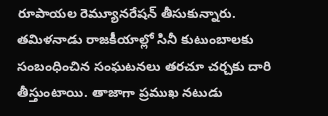రూపాయల రెమ్యూనరేషన్ తీసుకున్నారు.
తమిళనాడు రాజకీయాల్లో సినీ కుటుంబాలకు సంబంధించిన సంఘటనలు తరచూ చర్చకు దారి తీస్తుంటాయి. తాజాగా ప్రముఖ నటుడు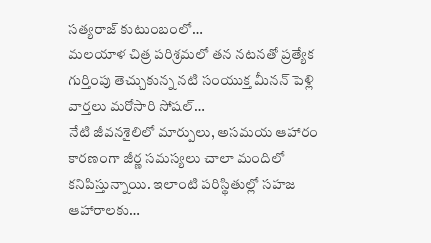సత్యరాజ్ కుటుంబంలో…
మలయాళ చిత్ర పరిశ్రమలో తన నటనతో ప్రత్యేక గుర్తింపు తెచ్చుకున్న నటి సంయుక్త మీనన్ పెళ్లి వార్తలు మరోసారి సోషల్…
నేటి జీవనశైలిలో మార్పులు, అసమయ ఆహారం కారణంగా జీర్ణ సమస్యలు చాలా మందిలో కనిపిస్తున్నాయి. ఇలాంటి పరిస్థితుల్లో సహజ ఆహారాలకు…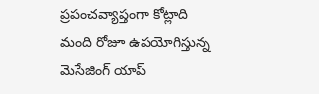ప్రపంచవ్యాప్తంగా కోట్లాది మంది రోజూ ఉపయోగిస్తున్న మెసేజింగ్ యాప్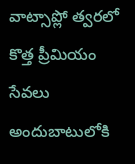వాట్సాప్లో త్వరలో కొత్త ప్రీమియం సేవలు అందుబాటులోకి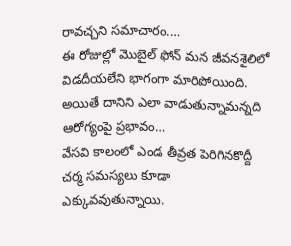రావచ్చని సమాచారం.…
ఈ రోజుల్లో మొబైల్ ఫోన్ మన జీవనశైలిలో విడదీయలేని భాగంగా మారిపోయింది. అయితే దానిని ఎలా వాడుతున్నామన్నది ఆరోగ్యంపై ప్రభావం…
వేసవి కాలంలో ఎండ తీవ్రత పెరిగినకొద్దీ చర్మ సమస్యలు కూడా ఎక్కువవుతున్నాయి.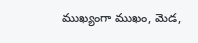ముఖ్యంగా ముఖం, మెడ,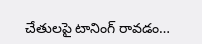చేతులపై టానింగ్ రావడం…